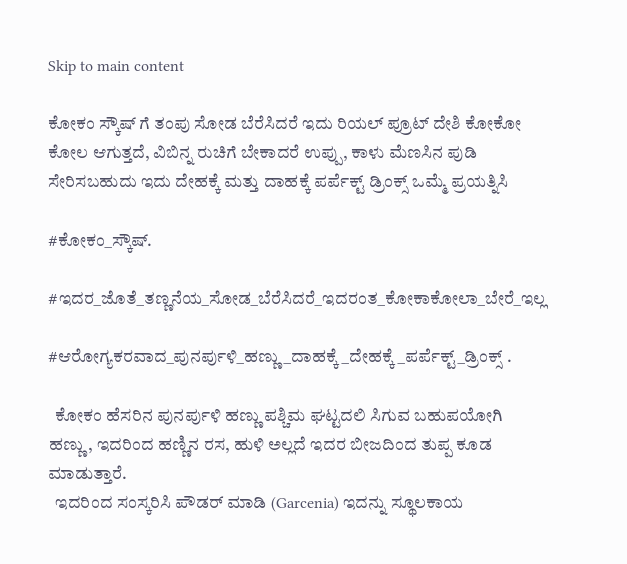Skip to main content

ಕೋಕಂ ಸ್ಕೌಷ್ ಗೆ ತಂಪು ಸೋಡ ಬೆರೆಸಿದರೆ ಇದು ರಿಯಲ್ ಪ್ರೂಟ್ ದೇಶಿ ಕೋಕೋ ಕೋಲ ಆಗುತ್ತದೆ, ವಿಬಿನ್ನ ರುಚಿಗೆ ಬೇಕಾದರೆ ಉಪ್ಪು, ಕಾಳು ಮೆಣಸಿನ ಪುಡಿ ಸೇರಿಸಬಹುದು ಇದು ದೇಹಕ್ಕೆ ಮತ್ತು ದಾಹಕ್ಕೆ ಪರ್ಪೆಕ್ಟ್ ಡ್ರಿಂಕ್ಸ್ ಒಮ್ಮೆ ಪ್ರಯತ್ನಿಸಿ

#ಕೋಕಂ_ಸ್ಕೌಷ್.

#ಇದರ_ಜೊತೆ_ತಣ್ಣನೆಯ_ಸೋಡ_ಬೆರೆಸಿದರೆ_ಇದರಂತ_ಕೋಕಾಕೋಲಾ_ಬೇರೆ_ಇಲ್ಲ

#ಆರೋಗ್ಯಕರವಾದ_ಪುನರ್ಪುಳಿ_ಹಣ್ಣು_ದಾಹಕ್ಕೆ_ದೇಹಕ್ಕೆ_ಪರ್ಪೆಕ್ಟ್_ಡ್ರಿಂಕ್ಸ್ .

  ಕೋಕಂ ಹೆಸರಿನ ಪುನರ್ಪುಳಿ ಹಣ್ಣು ಪಶ್ಚಿಮ ಘಟ್ಟದಲಿ ಸಿಗುವ ಬಹುಪಯೋಗಿ ಹಣ್ಣು, ಇದರಿಂದ ಹಣ್ಣಿನ ರಸ, ಹುಳಿ ಅಲ್ಲದೆ ಇದರ ಬೀಜದಿಂದ ತುಪ್ಪ ಕೂಡ ಮಾಡುತ್ತಾರೆ.
  ಇದರಿಂದ ಸಂಸ್ಕರಿಸಿ ಪೌಡರ್ ಮಾಡಿ (Garcenia) ಇದನ್ನು ಸ್ಥೂಲಕಾಯ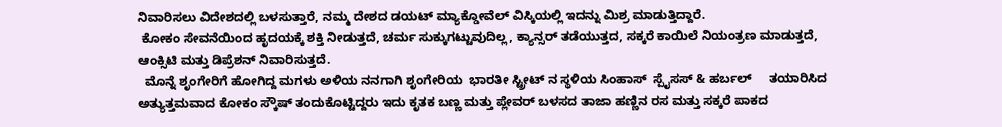ನಿವಾರಿಸಲು ವಿದೇಶದಲ್ಲಿ ಬಳಸುತ್ತಾರೆ, ನಮ್ಮ ದೇಶದ ಡಯಟ್ ಮ್ಯಾಕ್ಡೋವೆಲ್ ವಿಸ್ಕಿಯಲ್ಲಿ ಇದನ್ನು ಮಿಶ್ರ ಮಾಡುತ್ತಿದ್ದಾರೆ.
 ಕೋಕಂ ಸೇವನೆಯಿಂದ ಹೃದಯಕ್ಕೆ ಶಕ್ತಿ ನೀಡುತ್ತದೆ, ಚರ್ಮ ಸುಕ್ಕುಗಟ್ಟುವುದಿಲ್ಲ, ಕ್ಯಾನ್ಸರ್ ತಡೆಯುತ್ತದ, ಸಕ್ಕರೆ ಕಾಯಿಲೆ ನಿಯಂತ್ರಣ ಮಾಡುತ್ತದೆ, ಆಂಕ್ಸಿಟಿ ಮತ್ತು ಡಿಪ್ರೆಶನ್ ನಿವಾರಿಸುತ್ತದೆ.
  ಮೊನ್ನೆ ಶೃಂಗೇರಿಗೆ ಹೋಗಿದ್ದ ಮಗಳು ಅಳಿಯ ನನಗಾಗಿ ಶೃಂಗೇರಿಯ  ಭಾರತೀ ಸ್ಟ್ರೀಟ್ ನ ಸ್ಥಳಿಯ ಸಿಂಹಾಸ್‌  ಸ್ಪೈಸಸ್ & ಹರ್ಬಲ್     ತಯಾರಿಸಿದ ಅತ್ಯುತ್ತಮವಾದ ಕೋಕಂ ಸ್ಕೌಷ್ ತಂದುಕೊಟ್ಟಿದ್ದರು ಇದು ಕೃತಕ ಬಣ್ಣ ಮತ್ತು ಪ್ಲೇವರ್ ಬಳಸದ ತಾಜಾ ಹಣ್ಣಿನ ರಸ ಮತ್ತು ಸಕ್ಕರೆ ಪಾಕದ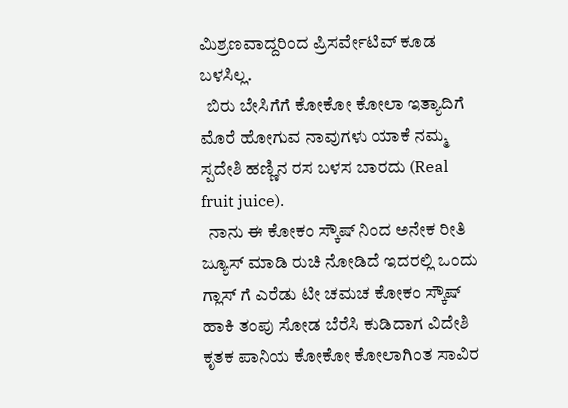ಮಿಶ್ರಣವಾದ್ದರಿಂದ ಪ್ರಿಸರ್ವೇಟಿವ್ ಕೂಡ ಬಳಸಿಲ್ಲ.
  ಬಿರು ಬೇಸಿಗೆಗೆ ಕೋಕೋ ಕೋಲಾ ಇತ್ಯಾದಿಗೆ ಮೊರೆ ಹೋಗುವ ನಾವುಗಳು ಯಾಕೆ ನಮ್ಮ ಸ್ಪದೇಶಿ ಹಣ್ಣಿನ ರಸ ಬಳಸ ಬಾರದು (Real fruit juice).
  ನಾನು ಈ ಕೋಕಂ ಸ್ಕೌಷ್ ನಿಂದ ಅನೇಕ ರೀತಿ ಜ್ಯೂಸ್ ಮಾಡಿ ರುಚಿ ನೋಡಿದೆ ಇದರಲ್ಲಿ ಒಂದು ಗ್ಲಾಸ್ ಗೆ ಎರೆಡು ಟೀ ಚಮಚ ಕೋಕಂ ಸ್ಕೌಷ್ ಹಾಕಿ ತಂಪು ಸೋಡ ಬೆರೆಸಿ ಕುಡಿದಾಗ ವಿದೇಶಿ ಕೃತಕ ಪಾನಿಯ ಕೋಕೋ ಕೋಲಾಗಿಂತ ಸಾವಿರ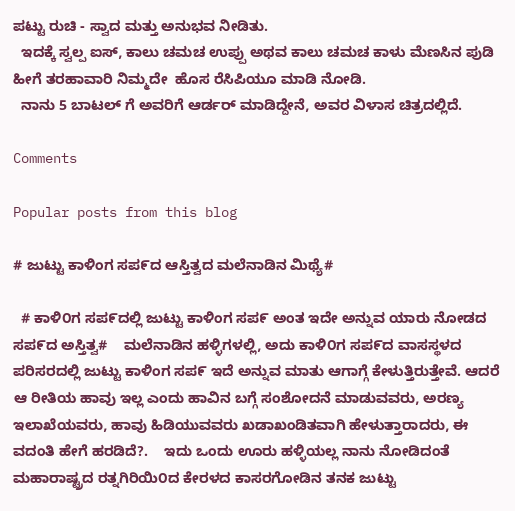ಪಟ್ಟು ರುಚಿ - ಸ್ವಾದ ಮತ್ತು ಅನುಭವ ನೀಡಿತು.
  ಇದಕ್ಕೆ ಸ್ವಲ್ಪ ಐಸ್, ಕಾಲು ಚಮಚ ಉಪ್ಪು ಅಥವ ಕಾಲು ಚಮಚ ಕಾಳು ಮೆಣಸಿನ ಪುಡಿ ಹೀಗೆ ತರಹಾವಾರಿ ನಿಮ್ಮದೇ  ಹೊಸ ರೆಸಿಪಿಯೂ ಮಾಡಿ ನೋಡಿ.
  ನಾನು 5 ಬಾಟಲ್ ಗೆ ಅವರಿಗೆ ಆರ್ಡರ್ ಮಾಡಿದ್ದೇನೆ, ಅವರ ವಿಳಾಸ ಚಿತ್ರದಲ್ಲಿದೆ.

Comments

Popular posts from this blog

# ಜುಟ್ಟು ಕಾಳಿಂಗ ಸಪ೯ದ ಆಸ್ತಿತ್ವದ ಮಲೆನಾಡಿನ ಮಿಥ್ಯೆ#

  # ಕಾಳಿ೦ಗ ಸಪ೯ದಲ್ಲಿ ಜುಟ್ಟು ಕಾಳಿಂಗ ಸಪ೯ ಅಂತ ಇದೇ ಅನ್ನುವ ಯಾರು ನೋಡದ ಸಪ೯ದ ಅಸ್ತಿತ್ವ#    ಮಲೆನಾಡಿನ ಹಳ್ಳಿಗಳಲ್ಲಿ, ಅದು ಕಾಳಿ೦ಗ ಸಪ೯ದ ವಾಸಸ್ಥಳದ ಪರಿಸರದಲ್ಲಿ ಜುಟ್ಟು ಕಾಳಿಂಗ ಸಪ೯ ಇದೆ ಅನ್ನುವ ಮಾತು ಆಗಾಗ್ಗೆ ಕೇಳುತ್ತಿರುತ್ತೇವೆ. ಆದರೆ ಆ ರೀತಿಯ ಹಾವು ಇಲ್ಲ ಎಂದು ಹಾವಿನ ಬಗ್ಗೆ ಸಂಶೋದನೆ ಮಾಡುವವರು, ಅರಣ್ಯ ಇಲಾಖೆಯವರು, ಹಾವು ಹಿಡಿಯುವವರು ಖಡಾಖಂಡಿತವಾಗಿ ಹೇಳುತ್ತಾರಾದರು, ಈ ವದಂತಿ ಹೇಗೆ ಹರಡಿದೆ?.    ಇದು ಒಂದು ಊರು ಹಳ್ಳಿಯಲ್ಲ ನಾನು ನೋಡಿದಂತೆ ಮಹಾರಾಷ್ಟ್ರದ ರತ್ನಗಿರಿಯಿ೦ದ ಕೇರಳದ ಕಾಸರಗೋಡಿನ ತನಕ ಜುಟ್ಟು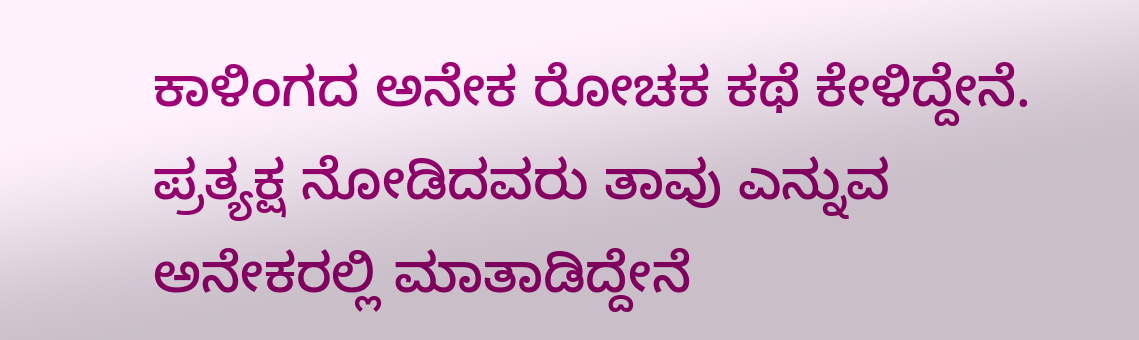ಕಾಳಿಂಗದ ಅನೇಕ ರೋಚಕ ಕಥೆ ಕೇಳಿದ್ದೇನೆ.   ಪ್ರತ್ಯಕ್ಷ ನೋಡಿದವರು ತಾವು ಎನ್ನುವ ಅನೇಕರಲ್ಲಿ ಮಾತಾಡಿದ್ದೇನೆ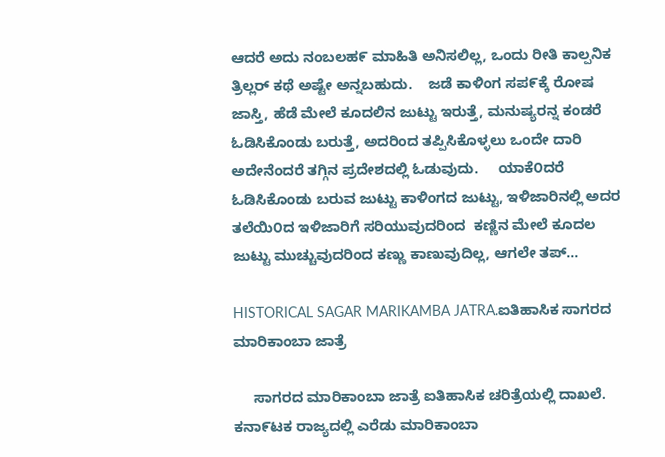ಆದರೆ ಅದು ನಂಬಲಹ೯ ಮಾಹಿತಿ ಅನಿಸಲಿಲ್ಲ, ಒಂದು ರೀತಿ ಕಾಲ್ಪನಿಕ ತ್ರಿಲ್ಲರ್ ಕಥೆ ಅಷ್ಟೇ ಅನ್ನಬಹುದು.    ಜಡೆ ಕಾಳಿಂಗ ಸಪ೯ಕ್ಕೆ ರೋಷ ಜಾಸ್ತಿ, ಹೆಡೆ ಮೇಲೆ ಕೂದಲಿನ ಜುಟ್ಟು ಇರುತ್ತೆ, ಮನುಷ್ಯರನ್ನ ಕಂಡರೆ ಓಡಿಸಿಕೊಂಡು ಬರುತ್ತೆ, ಅದರಿಂದ ತಪ್ಪಿಸಿಕೊಳ್ಳಲು ಒಂದೇ ದಾರಿ ಅದೇನೆಂದರೆ ತಗ್ಗಿನ ಪ್ರದೇಶದಲ್ಲಿ ಓಡುವುದು.     ಯಾಕೆ೦ದರೆ ಓಡಿಸಿಕೊಂಡು ಬರುವ ಜುಟ್ಟು ಕಾಳಿಂಗದ ಜುಟ್ಟು, ಇಳಿಜಾರಿನಲ್ಲಿ ಅದರ ತಲೆಯಿ೦ದ ಇಳಿಜಾರಿಗೆ ಸರಿಯುವುದರಿಂದ  ಕಣ್ಣಿನ ಮೇಲೆ ಕೂದಲ ಜುಟ್ಟು ಮುಚ್ಚುವುದರಿಂದ ಕಣ್ಣು ಕಾಣುವುದಿಲ್ಲ, ಆಗಲೇ ತಪ್...

HISTORICAL SAGAR MARIKAMBA JATRA.ಐತಿಹಾಸಿಕ ಸಾಗರದ ಮಾರಿಕಾಂಬಾ ಜಾತ್ರೆ

     ಸಾಗರದ ಮಾರಿಕಾಂಬಾ ಜಾತ್ರೆ ಐತಿಹಾಸಿಕ ಚರಿತ್ರೆಯಲ್ಲಿ ದಾಖಲೆ.        ಕನಾ೯ಟಕ ರಾಜ್ಯದಲ್ಲಿ ಎರೆಡು ಮಾರಿಕಾಂಬಾ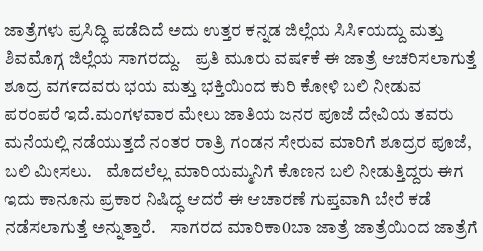ಜಾತ್ರೆಗಳು ಪ್ರಸಿದ್ಧಿ ಪಡೆದಿದೆ ಅದು ಉತ್ತರ ಕನ್ನಡ ಜಿಲ್ಲೆಯ ಸಿಸಿ೯ಯದ್ದು ಮತ್ತು ಶಿವಮೊಗ್ಗ ಜಿಲ್ಲೆಯ ಸಾಗರದ್ದು.    ಪ್ರತಿ ಮೂರು ವಷ೯ಕೆ ಈ ಜಾತ್ರೆ ಆಚರಿಸಲಾಗುತ್ತೆ ಶೂದ್ರ ವಗ೯ದವರು ಭಯ ಮತ್ತು ಭಕ್ತಿಯಿಂದ ಕುರಿ ಕೋಳಿ ಬಲಿ ನೀಡುವ ಪರಂಪರೆ ಇದೆ.ಮಂಗಳವಾರ ಮೇಲು ಜಾತಿಯ ಜನರ ಪೂಜೆ ದೇವಿಯ ತವರು ಮನೆಯಲ್ಲಿ ನಡೆಯುತ್ತದೆ ನಂತರ ರಾತ್ರಿ ಗಂಡನ ಸೇರುವ ಮಾರಿಗೆ ಶೂದ್ರರ ಪೂಜೆ, ಬಲಿ ಮೀಸಲು.    ಮೊದಲೆಲ್ಲ ಮಾರಿಯಮ್ಮನಿಗೆ ಕೊಣನ ಬಲಿ ನೀಡುತ್ತಿದ್ದರು ಈಗ ಇದು ಕಾನೂನು ಪ್ರಕಾರ ನಿಷಿದ್ಧ ಆದರೆ ಈ ಆಚಾರಣೆ ಗುಪ್ತವಾಗಿ ಬೇರೆ ಕಡೆ ನಡೆಸಲಾಗುತ್ತೆ ಅನ್ನುತ್ತಾರೆ.    ಸಾಗರದ ಮಾರಿಕಾ0ಬಾ ಜಾತ್ರೆ ಜಾತ್ರೆಯಿ೦ದ ಜಾತ್ರೆಗೆ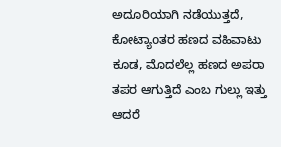ಅದೂರಿಯಾಗಿ ನಡೆಯುತ್ತದೆ, ಕೋಟ್ಯಾoತರ ಹಣದ ವಹಿವಾಟು ಕೂಡ, ಮೊದಲೆಲ್ಲ ಹಣದ ಅಪರಾ ತಪರ ಆಗುತ್ತಿದೆ ಎಂಬ ಗುಲ್ಲು ಇತ್ತು ಆದರೆ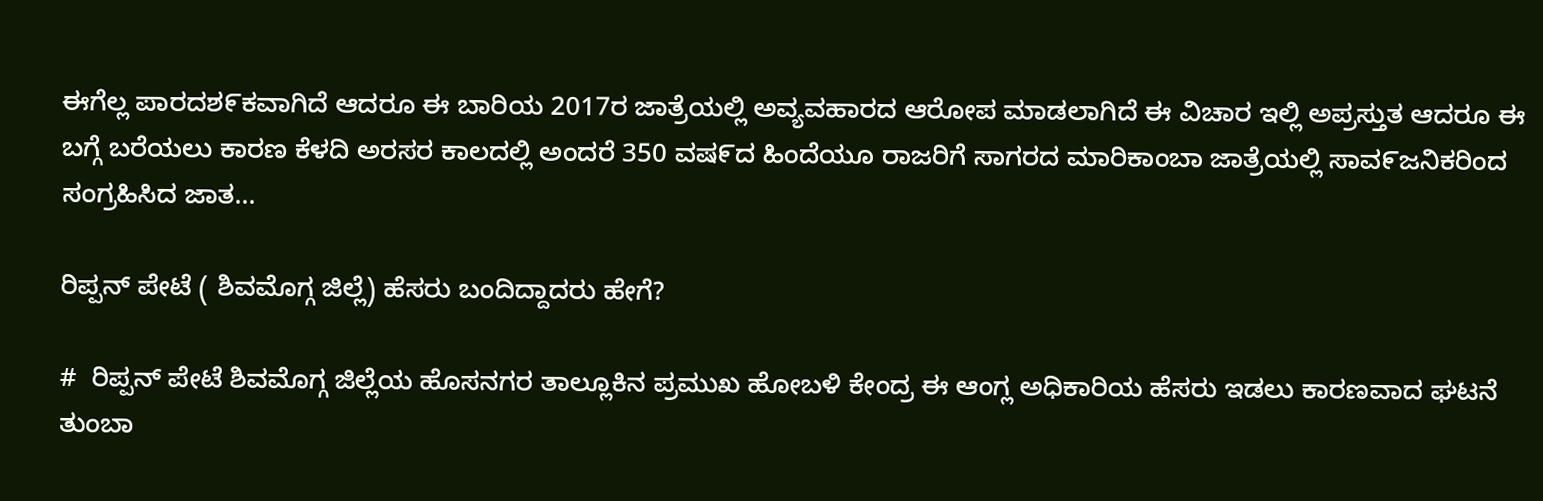ಈಗೆಲ್ಲ ಪಾರದಶ೯ಕವಾಗಿದೆ ಆದರೂ ಈ ಬಾರಿಯ 2017ರ ಜಾತ್ರೆಯಲ್ಲಿ ಅವ್ಯವಹಾರದ ಆರೋಪ ಮಾಡಲಾಗಿದೆ ಈ ವಿಚಾರ ಇಲ್ಲಿ ಅಪ್ರಸ್ತುತ ಆದರೂ ಈ ಬಗ್ಗೆ ಬರೆಯಲು ಕಾರಣ ಕೆಳದಿ ಅರಸರ ಕಾಲದಲ್ಲಿ ಅಂದರೆ 350 ವಷ೯ದ ಹಿಂದೆಯೂ ರಾಜರಿಗೆ ಸಾಗರದ ಮಾರಿಕಾಂಬಾ ಜಾತ್ರೆಯಲ್ಲಿ ಸಾವ೯ಜನಿಕರಿಂದ ಸಂಗ್ರಹಿಸಿದ ಜಾತ...

ರಿಪ್ಪನ್ ಪೇಟೆ ( ಶಿವಮೊಗ್ಗ ಜಿಲ್ಲೆ) ಹೆಸರು ಬಂದಿದ್ದಾದರು ಹೇಗೆ?

#  ರಿಪ್ಪನ್ ಪೇಟೆ ಶಿವಮೊಗ್ಗ ಜಿಲ್ಲೆಯ ಹೊಸನಗರ ತಾಲ್ಲೂಕಿನ ಪ್ರಮುಖ ಹೋಬಳಿ ಕೇಂದ್ರ ಈ ಆಂಗ್ಲ ಅಧಿಕಾರಿಯ ಹೆಸರು ಇಡಲು ಕಾರಣವಾದ ಘಟನೆ ತುಂಬಾ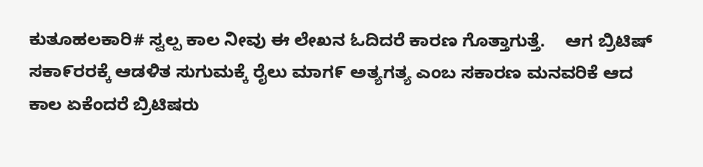ಕುತೂಹಲಕಾರಿ# ಸ್ವಲ್ಪ ಕಾಲ ನೀವು ಈ ಲೇಖನ ಓದಿದರೆ ಕಾರಣ ಗೊತ್ತಾಗುತ್ತೆ.    ಆಗ ಬ್ರಿಟಿಷ್ ಸಕಾ೯ರರಕ್ಕೆ ಆಡಳಿತ ಸುಗುಮಕ್ಕೆ ರೈಲು ಮಾಗ೯ ಅತ್ಯಗತ್ಯ ಎಂಬ ಸಕಾರಣ ಮನವರಿಕೆ ಆದ ಕಾಲ ಏಕೆಂದರೆ ಬ್ರಿಟಿಷರು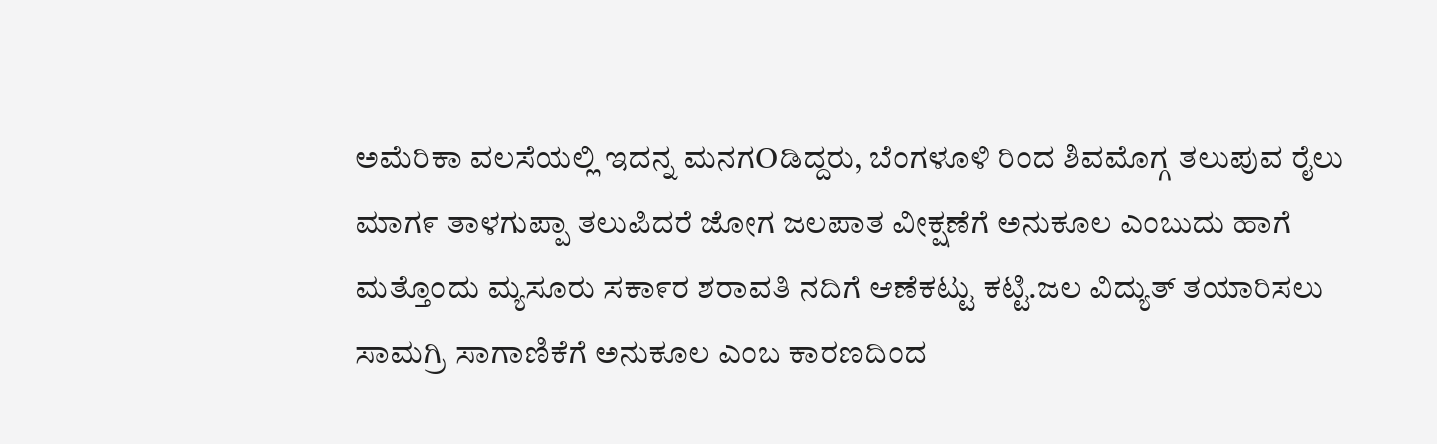ಅಮೆರಿಕಾ ವಲಸೆಯಲ್ಲಿ ಇದನ್ನ ಮನಗOಡಿದ್ದರು, ಬೆಂಗಳೂಳಿ ರಿಂದ ಶಿವಮೊಗ್ಗ ತಲುಪುವ ರೈಲು ಮಾಗ೯ ತಾಳಗುಪ್ಪಾ ತಲುಪಿದರೆ ಜೋಗ ಜಲಪಾತ ವೀಕ್ಷಣೆಗೆ ಅನುಕೂಲ ಎಂಬುದು ಹಾಗೆ ಮತ್ತೊಂದು ಮ್ಯಸೂರು ಸಕಾ೯ರ ಶರಾವತಿ ನದಿಗೆ ಆಣೆಕಟ್ಟು ಕಟ್ಟಿ.ಜಲ ವಿದ್ಯುತ್ ತಯಾರಿಸಲು ಸಾಮಗ್ರಿ ಸಾಗಾಣಿಕೆಗೆ ಅನುಕೂಲ ಎಂಬ ಕಾರಣದಿಂದ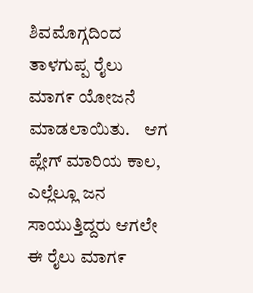ಶಿವಮೊಗ್ಗದಿಂದ ತಾಳಗುಪ್ಪ ರೈಲು ಮಾಗ೯ ಯೋಜನೆ ಮಾಡಲಾಯಿತು.    ಆಗ ಪ್ಲೇಗ್ ಮಾರಿಯ ಕಾಲ, ಎಲ್ಲೆಲ್ಲೂ ಜನ ಸಾಯುತ್ತಿದ್ದರು ಆಗಲೇ ಈ ರೈಲು ಮಾಗ೯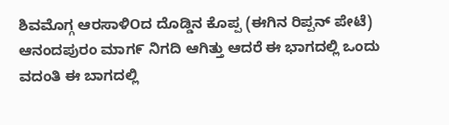ಶಿವಮೊಗ್ಗ ಆರಸಾಳಿOದ ದೊಡ್ಡಿನ ಕೊಪ್ಪ (ಈಗಿನ ರಿಪ್ಪನ್ ಪೇಟೆ) ಆನಂದಪುರಂ ಮಾಗ೯ ನಿಗದಿ ಆಗಿತ್ತು ಆದರೆ ಈ ಭಾಗದಲ್ಲಿ ಒಂದು  ವದಂತಿ ಈ ಬಾಗದಲ್ಲಿ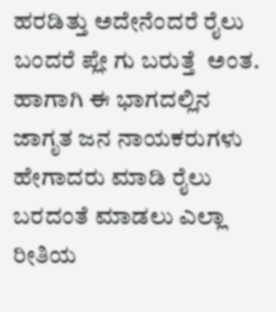ಹರಡಿತ್ತು ಅದೇನೆಂದರೆ ರೈಲು ಬಂದರೆ ಪ್ಲೇ ಗು ಬರುತ್ತೆ  ಅಂತ.    ಹಾಗಾಗಿ ಈ ಭಾಗದಲ್ಲಿನ ಜಾಗೃತ ಜನ ನಾಯಕರುಗಳು ಹೇಗಾದರು ಮಾಡಿ ರೈಲು ಬರದಂತೆ ಮಾಡಲು ಎಲ್ಲಾ ರೀತಿಯ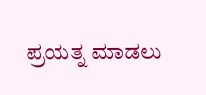ಪ್ರಯತ್ನ ಮಾಡಲು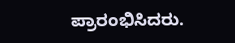ಪ್ರಾರಂಭಿಸಿದರು.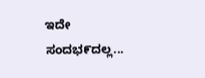ಇದೇ ಸಂದಭ೯ದಲ್ಲ...